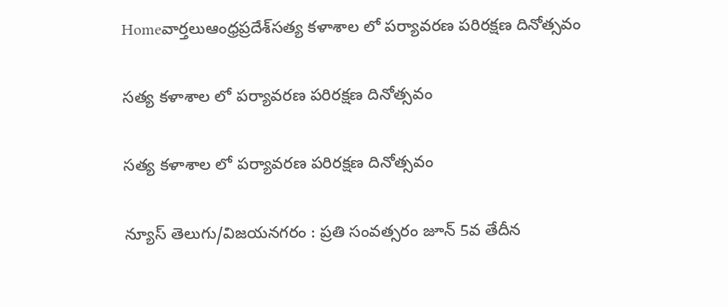Homeవార్తలుఆంధ్రప్రదేశ్‌సత్య కళాశాల లో పర్యావరణ పరిరక్షణ దినోత్సవం

సత్య కళాశాల లో పర్యావరణ పరిరక్షణ దినోత్సవం

సత్య కళాశాల లో పర్యావరణ పరిరక్షణ దినోత్సవం

న్యూస్ తెలుగు/విజయనగరం : ప్రతి సంవత్సరం జూన్ 5వ తేదీన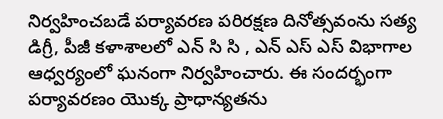నిర్వహించబడే పర్యావరణ పరిరక్షణ దినోత్సవంను సత్య డిగ్రీ, పీజీ కళాశాలలో ఎన్ సి సి , ఎన్ ఎస్ ఎస్ విభాగాల ఆధ్వర్యంలో ఘనంగా నిర్వహించారు. ఈ సందర్భంగా పర్యావరణం యొక్క ప్రాధాన్యతను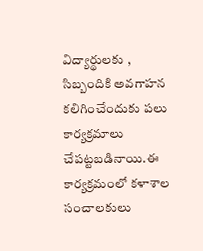విద్యార్థులకు , సిబ్బందికి అవగాహన కలిగించేందుకు పలు కార్యక్రమాలు చేపట్టబడినాయి.ఈ కార్యక్రమంలో కళాశాల సంచాలకులు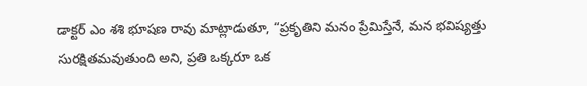డాక్టర్ ఎం శశి భూషణ రావు మాట్లాడుతూ, “ప్రకృతిని మనం ప్రేమిస్తేనే, మన భవిష్యత్తు సురక్షితమవుతుంది అని, ప్రతి ఒక్కరూ ఒక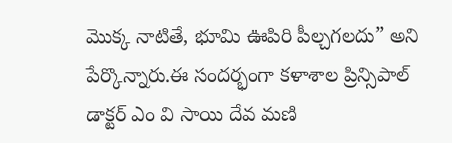మొక్క నాటితే, భూమి ఊపిరి పీల్చగలదు” అని పేర్కొన్నారు.ఈ సందర్భంగా కళాశాల ప్రిన్సిపాల్ డాక్టర్ ఎం వి సాయి దేవ మణి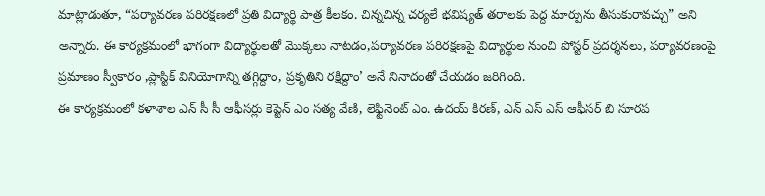మాట్లాడుతూ, “పర్యావరణ పరిరక్షణలో ప్రతి విద్యార్థి పాత్ర కీలకం. చిన్నచిన్న చర్యలే భవిష్యత్ తరాలకు పెద్ద మార్పును తీసుకురావచ్చు” అని అన్నారు. ఈ కార్యక్రమంలో భాగంగా విద్యార్థులతో మొక్కలు నాటడం,పర్యావరణ పరిరక్షణపై విద్యార్థుల నుంచి పోస్టర్ ప్రదర్శనలు, పర్యావరణంపై ప్రమాణం స్వీకారం ,ప్లాస్టిక్ వినియోగాన్ని తగ్గిద్దాం, ప్రకృతిని రక్షిద్దాం’ అనే నినాదంతో చేయడం జరిగింది.
ఈ కార్యక్రమంలో కళాశాల ఎన్ సీ సీ ఆఫీసర్లు కెప్టెన్ ఎం సత్య వేణి, లెఫ్టినెంట్ ఎం. ఉదయ్ కిరణ్, ఎన్ ఎస్ ఎస్ ఆఫీసర్ బి సూరప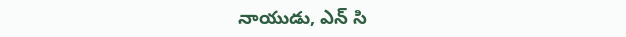నాయుడు, ఎన్ సి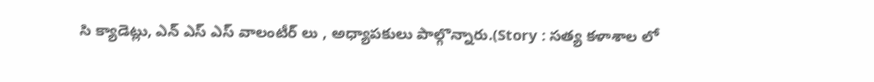సి క్యాడెట్లు, ఎన్ ఎస్ ఎస్ వాలంటీర్ లు , అధ్యాపకులు పాల్గొన్నారు.(Story : సత్య కళాశాల లో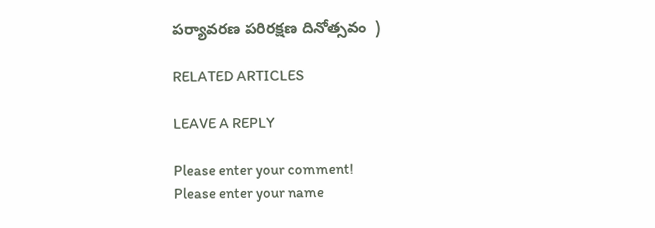పర్యావరణ పరిరక్షణ దినోత్సవం  )

RELATED ARTICLES

LEAVE A REPLY

Please enter your comment!
Please enter your name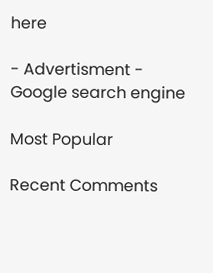here

- Advertisment -
Google search engine

Most Popular

Recent Comments